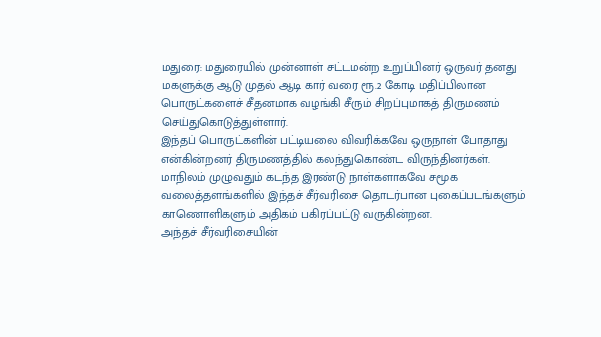மதுரை: மதுரையில் முன்னாள் சட்டமன்ற உறுப்பினர் ஒருவர் தனது மகளுக்கு ஆடு முதல் ஆடி கார் வரை ரூ.2 கோடி மதிப்பிலான பொருட்களைச் சீதனமாக வழங்கி சீரும் சிறப்புமாகத் திருமணம் செய்துகொடுத்துள்ளார்.
இந்தப் பொருட்களின் பட்டியலை விவரிக்கவே ஒருநாள் போதாது என்கின்றனர் திருமணத்தில் கலந்துகொண்ட விருந்தினர்கள்.
மாநிலம் முழுவதும் கடந்த இரண்டு நாள்களாகவே சமூக வலைத்தளங்களில் இந்தச் சீர்வரிசை தொடர்பான புகைப்படங்களும் காணொளிகளும் அதிகம் பகிரப்பட்டு வருகின்றன.
அந்தச் சீர்வரிசையின்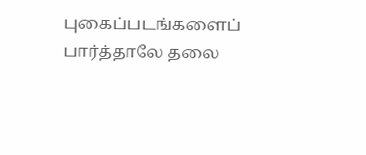புகைப்படங்களைப் பார்த்தாலே தலை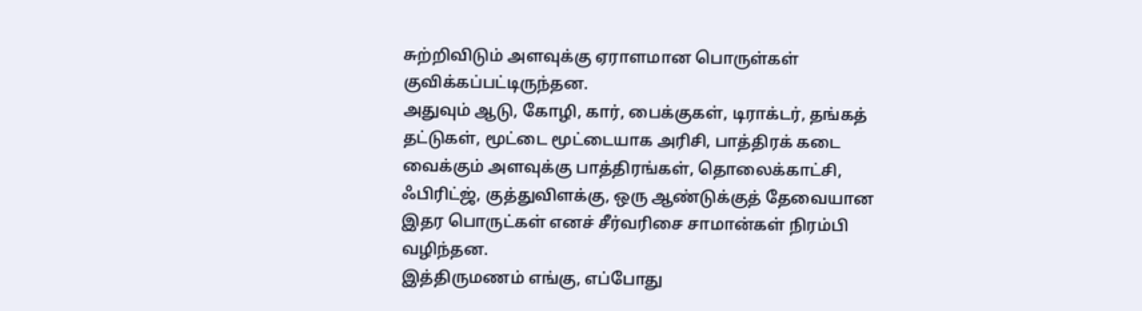சுற்றிவிடும் அளவுக்கு ஏராளமான பொருள்கள் குவிக்கப்பட்டிருந்தன.
அதுவும் ஆடு, கோழி, கார், பைக்குகள், டிராக்டர், தங்கத் தட்டுகள், மூட்டை மூட்டையாக அரிசி, பாத்திரக் கடை வைக்கும் அளவுக்கு பாத்திரங்கள், தொலைக்காட்சி, ஃபிரிட்ஜ், குத்துவிளக்கு, ஒரு ஆண்டுக்குத் தேவையான இதர பொருட்கள் எனச் சீர்வரிசை சாமான்கள் நிரம்பி வழிந்தன.
இத்திருமணம் எங்கு, எப்போது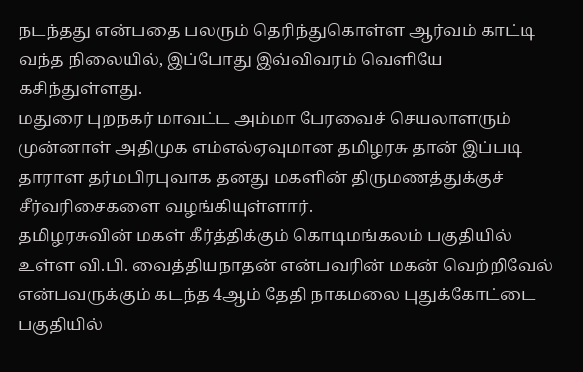நடந்தது என்பதை பலரும் தெரிந்துகொள்ள ஆர்வம் காட்டி வந்த நிலையில், இப்போது இவ்விவரம் வெளியே கசிந்துள்ளது.
மதுரை புறநகர் மாவட்ட அம்மா பேரவைச் செயலாளரும் முன்னாள் அதிமுக எம்எல்ஏவுமான தமிழரசு தான் இப்படி தாராள தர்மபிரபுவாக தனது மகளின் திருமணத்துக்குச் சீர்வரிசைகளை வழங்கியுள்ளார்.
தமிழரசுவின் மகள் கீர்த்திக்கும் கொடிமங்கலம் பகுதியில் உள்ள வி.பி. வைத்தியநாதன் என்பவரின் மகன் வெற்றிவேல் என்பவருக்கும் கடந்த 4ஆம் தேதி நாகமலை புதுக்கோட்டை பகுதியில்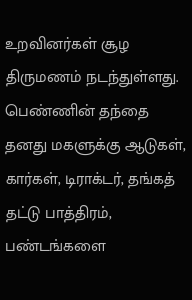உறவினர்கள் சூழ திருமணம் நடந்துள்ளது.
பெண்ணின் தந்தை தனது மகளுக்கு ஆடுகள், கார்கள், டிராக்டர், தங்கத் தட்டு பாத்திரம், பண்டங்களை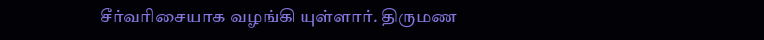சீர்வரிசையாக வழங்கி யுள்ளார். திருமண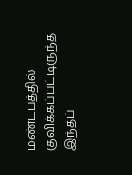மண்டபத்தில் குவிக்கப்பட்டிருந்த இந்தப்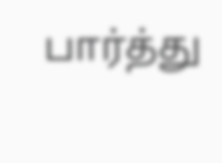பார்த்து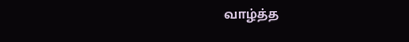வாழ்த்த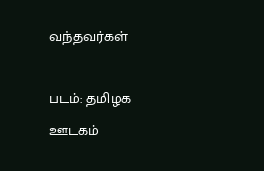வந்தவர்கள்

படம்: தமிழக ஊடகம்